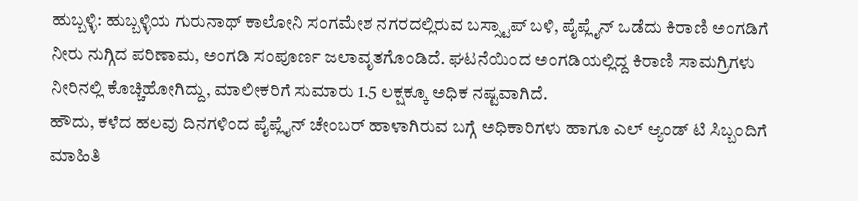ಹುಬ್ಬಳ್ಳಿ: ಹುಬ್ಬಳ್ಳಿಯ ಗುರುನಾಥ್ ಕಾಲೋನಿ ಸಂಗಮೇಶ ನಗರದಲ್ಲಿರುವ ಬಸ್ಸ್ಟಾಪ್ ಬಳಿ, ಪೈಪ್ಲೈನ್ ಒಡೆದು ಕಿರಾಣಿ ಅಂಗಡಿಗೆ ನೀರು ನುಗ್ಗಿದ ಪರಿಣಾಮ, ಅಂಗಡಿ ಸಂಪೂರ್ಣ ಜಲಾವೃತಗೊಂಡಿದೆ. ಘಟನೆಯಿಂದ ಅಂಗಡಿಯಲ್ಲಿದ್ದ ಕಿರಾಣಿ ಸಾಮಗ್ರಿಗಳು ನೀರಿನಲ್ಲಿ ಕೊಚ್ಚಿಹೋಗಿದ್ದು, ಮಾಲೀಕರಿಗೆ ಸುಮಾರು 1.5 ಲಕ್ಷಕ್ಕೂ ಅಧಿಕ ನಷ್ಟವಾಗಿದೆ.
ಹೌದು, ಕಳೆದ ಹಲವು ದಿನಗಳಿಂದ ಪೈಪ್ಲೈನ್ ಚೇಂಬರ್ ಹಾಳಾಗಿರುವ ಬಗ್ಗೆ ಅಧಿಕಾರಿಗಳು ಹಾಗೂ ಎಲ್ ಆ್ಯಂಡ್ ಟಿ ಸಿಬ್ಬಂದಿಗೆ ಮಾಹಿತಿ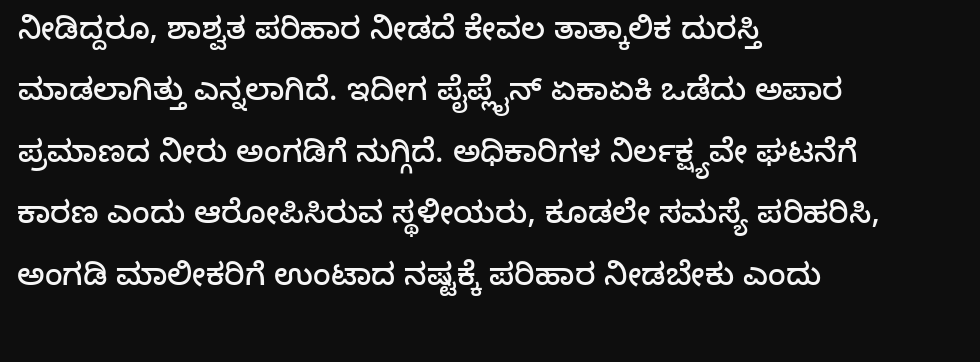ನೀಡಿದ್ದರೂ, ಶಾಶ್ವತ ಪರಿಹಾರ ನೀಡದೆ ಕೇವಲ ತಾತ್ಕಾಲಿಕ ದುರಸ್ತಿ ಮಾಡಲಾಗಿತ್ತು ಎನ್ನಲಾಗಿದೆ. ಇದೀಗ ಪೈಪ್ಲೈನ್ ಏಕಾಏಕಿ ಒಡೆದು ಅಪಾರ ಪ್ರಮಾಣದ ನೀರು ಅಂಗಡಿಗೆ ನುಗ್ಗಿದೆ. ಅಧಿಕಾರಿಗಳ ನಿರ್ಲಕ್ಷ್ಯವೇ ಘಟನೆಗೆ ಕಾರಣ ಎಂದು ಆರೋಪಿಸಿರುವ ಸ್ಥಳೀಯರು, ಕೂಡಲೇ ಸಮಸ್ಯೆ ಪರಿಹರಿಸಿ, ಅಂಗಡಿ ಮಾಲೀಕರಿಗೆ ಉಂಟಾದ ನಷ್ಟಕ್ಕೆ ಪರಿಹಾರ ನೀಡಬೇಕು ಎಂದು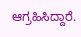ಆಗ್ರಹಿಸಿದ್ದಾರೆ.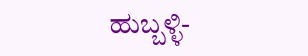ಹುಬ್ಬಳ್ಳಿ-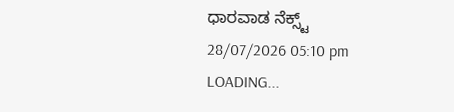ಧಾರವಾಡ ನೆಕ್ಸ್ಟ್
28/07/2026 05:10 pm
LOADING...